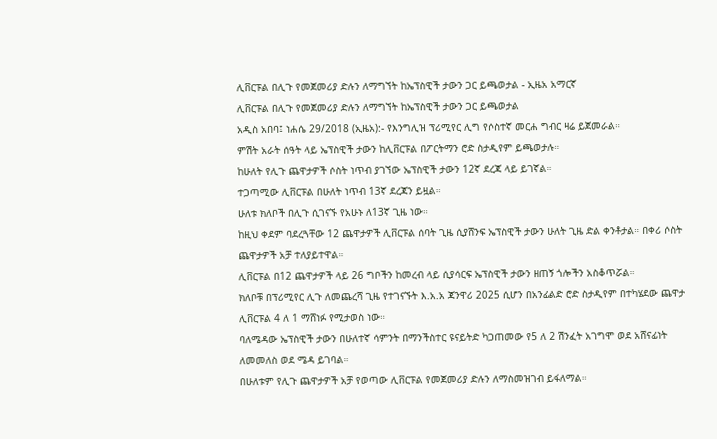ሊቨርፑል በሊጉ የመጀመሪያ ድሉን ለማግኘት ከኤፕስዊች ታውን ጋር ይጫወታል - ኢዜአ አማርኛ
ሊቨርፑል በሊጉ የመጀመሪያ ድሉን ለማግኘት ከኤፕስዊች ታውን ጋር ይጫወታል
አዲስ አበባ፤ ነሐሴ 29/2018 (ኢዜአ):- የእንግሊዝ ፕሪሚየር ሊግ የሶስተኛ መርሐ ግብር ዛሬ ይጀመራል።
ምሽት አራት ሰዓት ላይ ኤፕስዊች ታውን ከሊቨርፑል በፖርትማን ሮድ ስታዲየም ይጫወታሉ።
ከሁለት የሊጉ ጨዋታዎች ሶስት ነጥብ ያገኘው ኤፕስዊች ታውን 12ኛ ደረጃ ላይ ይገኛል።
ተጋጣሚው ሊቨርፑል በሁለት ነጥብ 13ኛ ደረጃን ይዟል።
ሁለቱ ክለቦች በሊጉ ሲገናኙ የአሁኑ ለ13ኛ ጊዜ ነው።
ከዚህ ቀደም ባደረጓቸው 12 ጨዋታዎች ሊቨርፑል ሰባት ጊዜ ሲያሸንፍ ኤፕስዊች ታውን ሁለት ጊዜ ድል ቀንቶታል። በቀሪ ሶስት ጨዋታዎች አቻ ተለያይተዋል።
ሊቨርፑል በ12 ጨዋታዎች ላይ 26 ግቦችን ከመረብ ላይ ሲያሳርፍ ኤፕስዊች ታውን ዘጠኝ ጎሎችን አስቆጥሯል።
ክለቦቹ በፕሪሚየር ሊጉ ለመጨረሻ ጊዜ የተገናኙት እ.አ.አ ጃንዋሪ 2025 ሲሆን በአንፊልድ ሮድ ስታዲየም በተካሄደው ጨዋታ ሊቨርፑል 4 ለ 1 ማሸነፉ የሚታወስ ነው።
ባለሜዳው ኤፕስዊች ታውን በሁለተኛ ሳምንት በማንችስተር ዩናይትድ ካጋጠመው የ5 ለ 2 ሽንፈት አገግሞ ወደ አሸናፊነት ለመመለስ ወደ ሜዳ ይገባል።
በሁለቱም የሊጉ ጨዋታዎች አቻ የወጣው ሊቨርፑል የመጀመሪያ ድሉን ለማስመዝገብ ይፋለማል።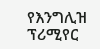የእንግሊዝ ፕሪሚየር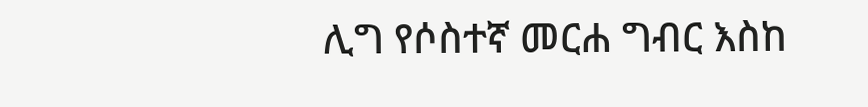ሊግ የሶስተኛ መርሐ ግብር እስከ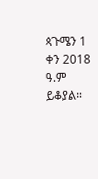ጳጉሜን 1 ቀን 2018 ዓ.ም ይቆያል።